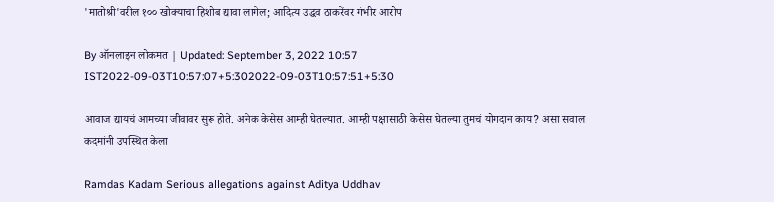'मातोश्री'वरील १०० खोक्याचा हिशोब द्यावा लागेल; आदित्य उद्धव ठाकरेंवर गंभीर आरोप

By ऑनलाइन लोकमत | Updated: September 3, 2022 10:57 IST2022-09-03T10:57:07+5:302022-09-03T10:57:51+5:30

आवाज द्यायचं आमच्या जीवावर सुरू होते. अनेक केसेस आम्ही घेतल्यात. आम्ही पक्षासाठी केसेस घेतल्या तुमचं योगदान काय? असा सवाल कदमांनी उपस्थित केला

Ramdas Kadam Serious allegations against Aditya Uddhav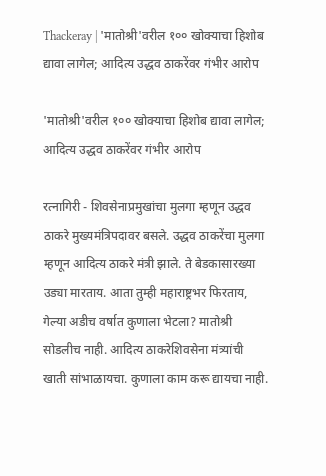Thackeray | 'मातोश्री'वरील १०० खोक्याचा हिशोब द्यावा लागेल; आदित्य उद्धव ठाकरेंवर गंभीर आरोप

'मातोश्री'वरील १०० खोक्याचा हिशोब द्यावा लागेल; आदित्य उद्धव ठाकरेंवर गंभीर आरोप

रत्नागिरी - शिवसेनाप्रमुखांचा मुलगा म्हणून उद्धव ठाकरे मुख्यमंत्रिपदावर बसले. उद्धव ठाकरेंचा मुलगा म्हणून आदित्य ठाकरे मंत्री झाले. ते बेडकासारख्या उड्या मारताय. आता तुम्ही महाराष्ट्रभर फिरताय, गेल्या अडीच वर्षात कुणाला भेटला? मातोश्री सोडलीच नाही. आदित्य ठाकरेशिवसेना मंत्र्यांची खाती सांभाळायचा. कुणाला काम करू द्यायचा नाही.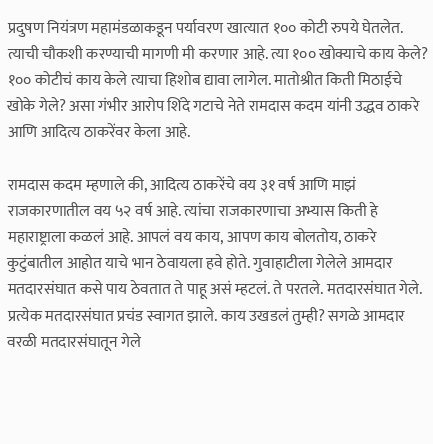प्रदुषण नियंत्रण महामंडळाकडून पर्यावरण खात्यात १०० कोटी रुपये घेतलेत. त्याची चौकशी करण्याची मागणी मी करणार आहे. त्या १०० खोक्याचे काय केले? १०० कोटीचं काय केले त्याचा हिशोब द्यावा लागेल. मातोश्रीत किती मिठाईचे खोके गेले? असा गंभीर आरोप शिंदे गटाचे नेते रामदास कदम यांनी उद्धव ठाकरे आणि आदित्य ठाकरेंवर केला आहे.

रामदास कदम म्हणाले की, आदित्य ठाकरेंचे वय ३१ वर्ष आणि माझं राजकारणातील वय ५२ वर्ष आहे. त्यांचा राजकारणाचा अभ्यास किती हे महाराष्ट्राला कळलं आहे. आपलं वय काय, आपण काय बोलतोय, ठाकरे कुटुंबातील आहोत याचे भान ठेवायला हवे होते. गुवाहाटीला गेलेले आमदार मतदारसंघात कसे पाय ठेवतात ते पाहू असं म्हटलं. ते परतले. मतदारसंघात गेले. प्रत्येक मतदारसंघात प्रचंड स्वागत झाले. काय उखडलं तुम्ही? सगळे आमदार वरळी मतदारसंघातून गेले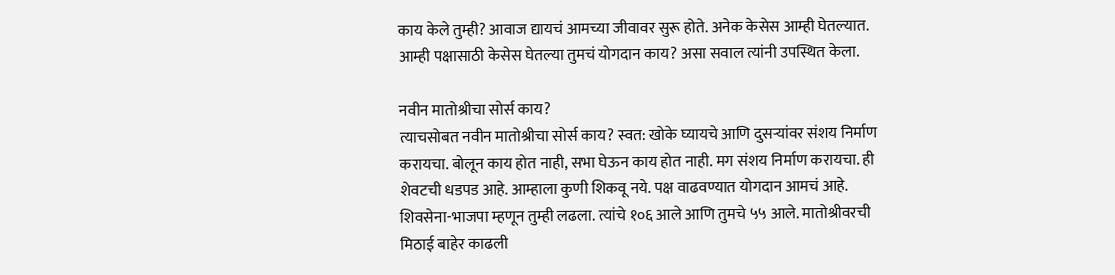काय केले तुम्ही? आवाज द्यायचं आमच्या जीवावर सुरू होते. अनेक केसेस आम्ही घेतल्यात. आम्ही पक्षासाठी केसेस घेतल्या तुमचं योगदान काय? असा सवाल त्यांनी उपस्थित केला.

नवीन मातोश्रीचा सोर्स काय?
त्याचसोबत नवीन मातोश्रीचा सोर्स काय? स्वत: खोके घ्यायचे आणि दुसऱ्यांवर संशय निर्माण करायचा. बोलून काय होत नाही, सभा घेऊन काय होत नाही. मग संशय निर्माण करायचा. ही शेवटची धडपड आहे. आम्हाला कुणी शिकवू नये. पक्ष वाढवण्यात योगदान आमचं आहे. शिवसेना-भाजपा म्हणून तुम्ही लढला. त्यांचे १०६ आले आणि तुमचे ५५ आले. मातोश्रीवरची मिठाई बाहेर काढली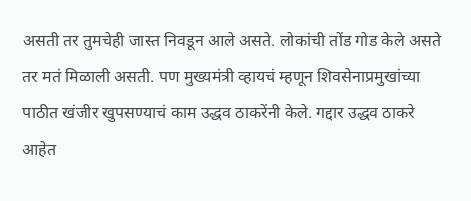असती तर तुमचेही जास्त निवडून आले असते. लोकांची तोंड गोड केले असते तर मतं मिळाली असती. पण मुख्यमंत्री व्हायचं म्हणून शिवसेनाप्रमुखांच्या पाठीत खंजीर खुपसण्याचं काम उद्धव ठाकरेंनी केले. गद्दार उद्धव ठाकरे आहेत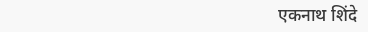एकनाथ शिंदे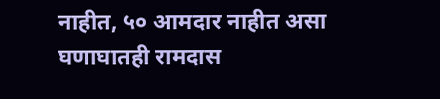नाहीत, ५० आमदार नाहीत असा घणाघातही रामदास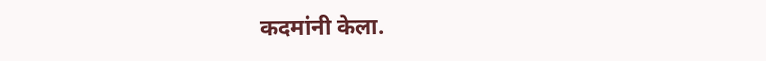कदमांनी केला.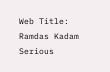Web Title: Ramdas Kadam Serious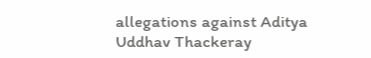allegations against Aditya Uddhav Thackeray